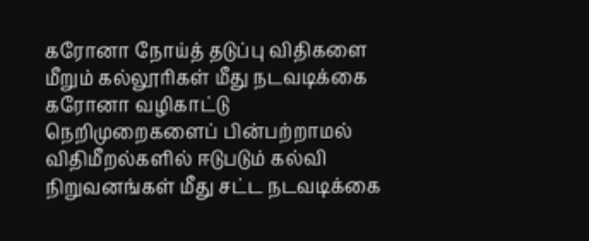கரோனா நோய்த் தடுப்பு விதிகளை மீறும் கல்லூரிகள் மீது நடவடிக்கை
கரோனா வழிகாட்டு நெறிமுறைகளைப் பின்பற்றாமல் விதிமீறல்களில் ஈடுபடும் கல்வி நிறுவனங்கள் மீது சட்ட நடவடிக்கை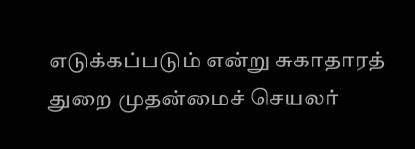எடுக்கப்படும் என்று சுகாதாரத் துறை முதன்மைச் செயலர்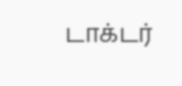டாக்டர்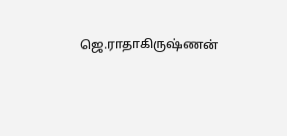ஜெ.ராதாகிருஷ்ணன்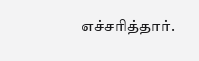எச்சரித்தார்.